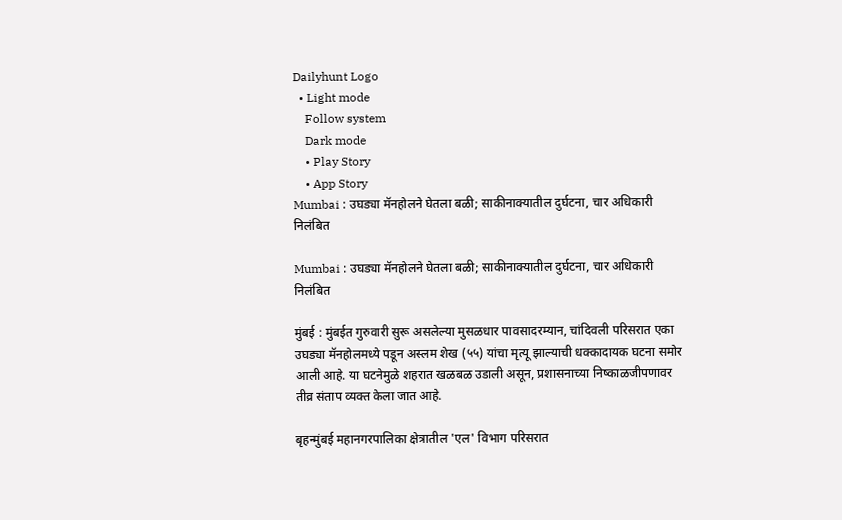Dailyhunt Logo
  • Light mode
    Follow system
    Dark mode
    • Play Story
    • App Story
Mumbai : उघड्या मॅनहोलने घेतला बळी; साकीनाक्यातील दुर्घटना, चार अधिकारी निलंबित

Mumbai : उघड्या मॅनहोलने घेतला बळी; साकीनाक्यातील दुर्घटना, चार अधिकारी निलंबित

मुंबई : मुंबईत गुरुवारी सुरू असलेल्या मुसळधार पावसादरम्यान, चांदिवली परिसरात एका उघड्या मॅनहोलमध्ये पडून अस्लम शेख (५५) यांचा मृत्यू झाल्याची धक्कादायक घटना समोर आली आहे. या घटनेमुळे शहरात खळबळ उडाली असून, प्रशासनाच्या निष्काळजीपणावर तीव्र संताप व्यक्त केला जात आहे.

बृहन्मुंबई महानगरपालिका क्षेत्रातील 'एल' विभाग परिसरात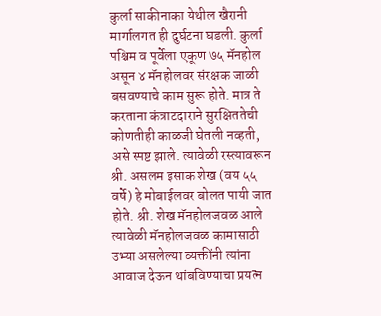कुर्ला साकीनाका येथील खैरानी मार्गालगत ही दुर्घटना घडली. कुर्ला पश्चिम व पूर्वेला एकूण ७५ मॅनहोल असून ४ मॅनहोलवर संरक्षक जाळी बसवण्याचे काम सुरू होते. मात्र ते करताना कंत्राटदाराने सुरक्षिततेची कोणतीही काळजी घेतली नव्हती, असे स्पष्ट झाले. त्यावेळी रस्त्यावरून श्री. असलम इसाक शेख (वय ५५ वर्षे) हे मोबाईलवर बोलत पायी जात होते. श्री. शेख मॅनहोलजवळ आले त्यावेळी मॅनहोलजवळ कामासाठी उभ्या असलेल्या व्यक्तींनी त्यांना आवाज देऊन थांबविण्याचा प्रयत्न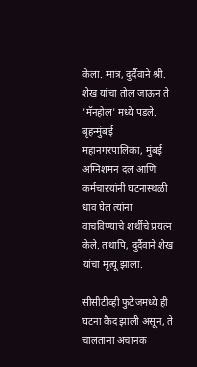केला. मात्र, दुर्दैवाने श्री. शेख यांचा तोल जाऊन ते 'मॅनहोल' मध्ये पडले. बृहन्मुंबई महानगरपालिका, मुंबई अग्निशमन दल आणि कर्मचाऱयांनी घटनास्थळी धाव घेत त्यांना वाचविण्याचे शर्थीचे प्रयत्न केले. तथापि, दुर्दैवाने शेख यांचा मृत्यू झाला.

सीसीटीव्ही फुटेजमध्ये ही घटना कैद झाली असून, ते चालताना अचानक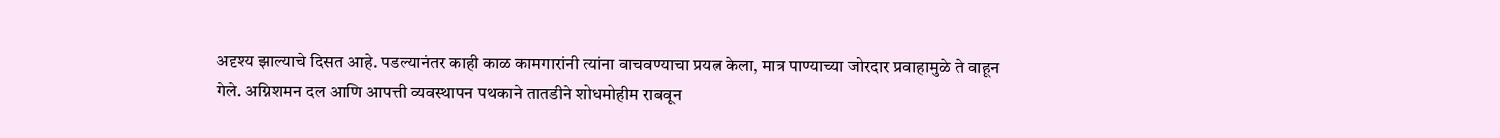अदृश्य झाल्याचे दिसत आहे. पडल्यानंतर काही काळ कामगारांनी त्यांना वाचवण्याचा प्रयत्न केला, मात्र पाण्याच्या जोरदार प्रवाहामुळे ते वाहून गेले. अग्निशमन दल आणि आपत्ती व्यवस्थापन पथकाने तातडीने शोधमोहीम राबवून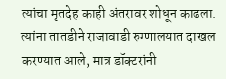त्यांचा मृतदेह काही अंतरावर शोधून काढला. त्यांना तातडीने राजावाडी रुग्णालयात दाखल करण्यात आले, मात्र डॉक्टरांनी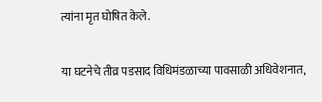त्यांना मृत घोषित केले.

या घटनेचे तीव्र पडसाद विधिमंडळाच्या पावसाळी अधिवेशनात,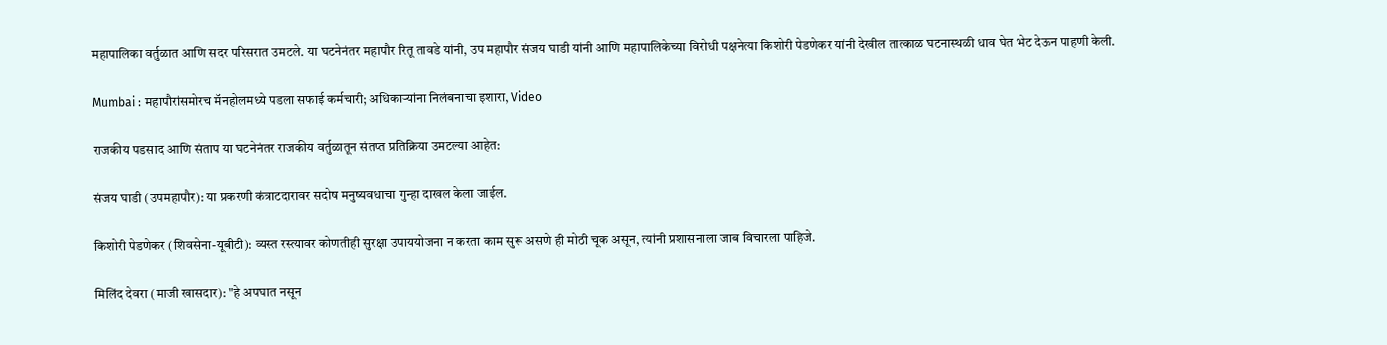महापालिका वर्तुळात आणि सदर परिसरात उमटले. या घटनेनंतर महापौर रितू तावडे यांनी, उप महापौर संजय घाडी यांनी आणि महापालिकेच्या विरोधी पक्षनेत्या किशोरी पेडणेकर यांनी देखील तात्काळ घटनास्थळी धाव घेत भेट देऊन पाहणी केली.

Mumbai : महापौरांसमोरच मॅनहोलमध्ये पडला सफाई कर्मचारी; अधिकाऱ्यांना निलंबनाचा इशारा, Video

राजकीय पडसाद आणि संताप या घटनेनंतर राजकीय वर्तुळातून संतप्त प्रतिक्रिया उमटल्या आहेत:

संजय घाडी (उपमहापौर): या प्रकरणी कंत्राटदारावर सदोष मनुष्यवधाचा गुन्हा दाखल केला जाईल.

किशोरी पेडणेकर (शिवसेना-यूबीटी): व्यस्त रस्त्यावर कोणतीही सुरक्षा उपाययोजना न करता काम सुरू असणे ही मोठी चूक असून, त्यांनी प्रशासनाला जाब विचारला पाहिजे.

मिलिंद देवरा (माजी खासदार): "हे अपघात नसून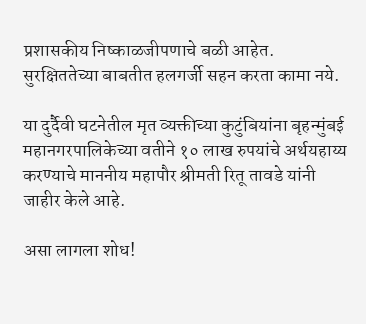प्रशासकीय निष्काळजीपणाचे बळी आहेत. सुरक्षिततेच्या बाबतीत हलगर्जी सहन करता कामा नये.

या दुर्दैवी घटनेतील मृत व्यक्तीच्या कुटुंबियांना बृहन्मुंबई महानगरपालिकेच्या वतीने १० लाख रुपयांचे अर्थयहाय्य करण्याचे माननीय महापौर श्रीमती रितू तावडे यांनी जाहीर केले आहे.

असा लागला शोध!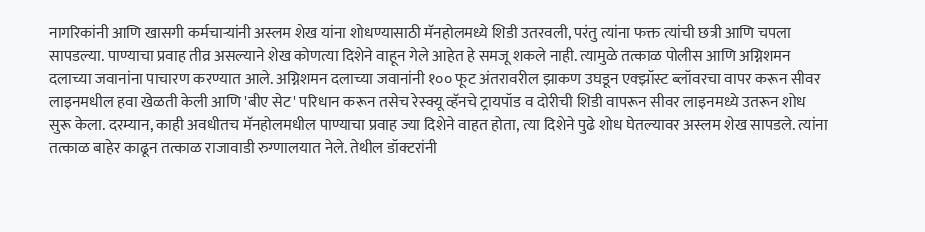नागरिकांनी आणि खासगी कर्मचाऱ्यांनी अस्लम शेख यांना शोधण्यासाठी मॅनहोलमध्ये शिडी उतरवली, परंतु त्यांना फक्त त्यांची छत्री आणि चपला सापडल्या. पाण्याचा प्रवाह तीव्र असल्याने शेख कोणत्या दिशेने वाहून गेले आहेत हे समजू शकले नाही. त्यामुळे तत्काळ पोलीस आणि अग्निशमन दलाच्या जवानांना पाचारण करण्यात आले. अग्निशमन दलाच्या जवानांनी १०० फूट अंतरावरील झाकण उघडून एक्झॉस्ट ब्लॉवरचा वापर करून सीवर लाइनमधील हवा खेळती केली आणि 'बीए सेट' परिधान करून तसेच रेस्क्यू व्हॅनचे ट्रायपॉड व दोरीची शिडी वापरून सीवर लाइनमध्ये उतरून शोध सुरू केला. दरम्यान, काही अवधीतच मॅनहोलमधील पाण्याचा प्रवाह ज्या दिशेने वाहत होता, त्या दिशेने पुढे शोध घेतल्यावर अस्लम शेख सापडले. त्यांना तत्काळ बाहेर काढून तत्काळ राजावाडी रुग्णालयात नेले. तेथील डॉक्टरांनी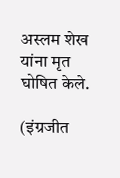अस्लम शेख यांना मृत घोषित केले.

(इंग्रजीत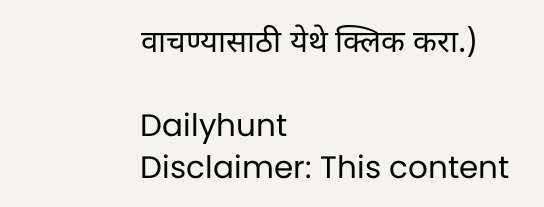वाचण्यासाठी येथे क्लिक करा.)

Dailyhunt
Disclaimer: This content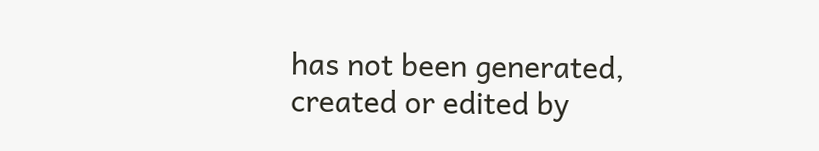has not been generated, created or edited by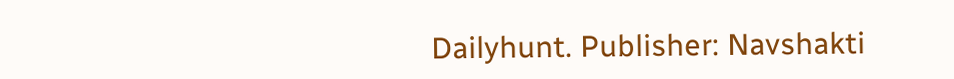Dailyhunt. Publisher: Navshakti